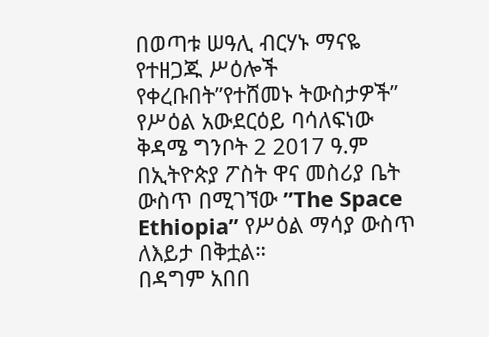በወጣቱ ሠዓሊ ብርሃኑ ማናዬ የተዘጋጁ ሥዕሎች የቀረቡበት”የተሸመኑ ትውስታዎች” የሥዕል አውደርዕይ ባሳለፍነው ቅዳሜ ግንቦት 2 2017 ዓ.ም በኢትዮጵያ ፖስት ዋና መስሪያ ቤት ውስጥ በሚገኘው ”The Space Ethiopia” የሥዕል ማሳያ ውስጥ ለእይታ በቅቷል።
በዳግም አበበ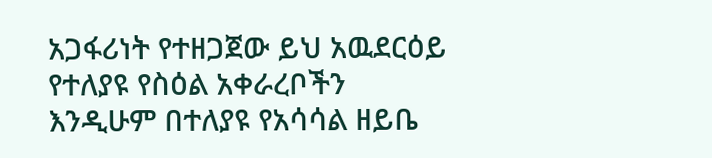አጋፋሪነት የተዘጋጀው ይህ አዉደርዕይ የተለያዩ የስዕል አቀራረቦችን እንዲሁም በተለያዩ የአሳሳል ዘይቤ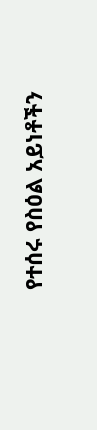የተሰሩ የስዕል አይነቶችን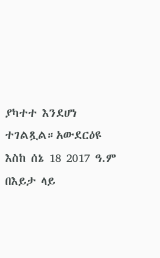ያካተተ እንደሆነ ተገልጿል።አውደርዕዩ እስከ ሰኔ 18 2017 ዓ.ም በእይታ ላይ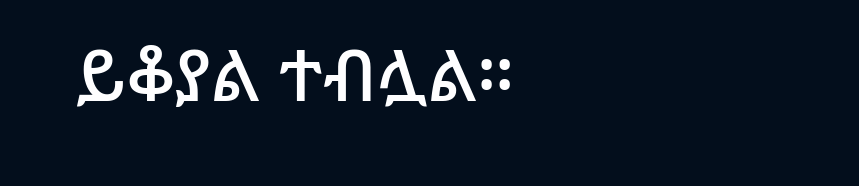ይቆያል ተብሏል።